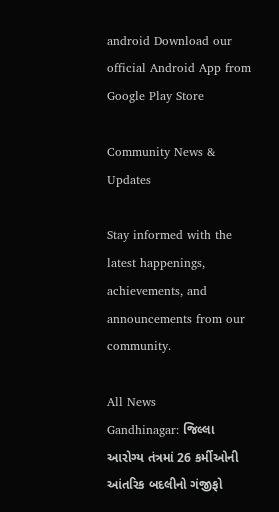android Download our official Android App from Google Play Store

Community News & Updates

Stay informed with the latest happenings, achievements, and announcements from our community.

All News
Gandhinagar: જિલ્લા આરોગ્ય તંત્રમાં 26 કર્મીઓની આંતરિક બદલીનો ગંજીફો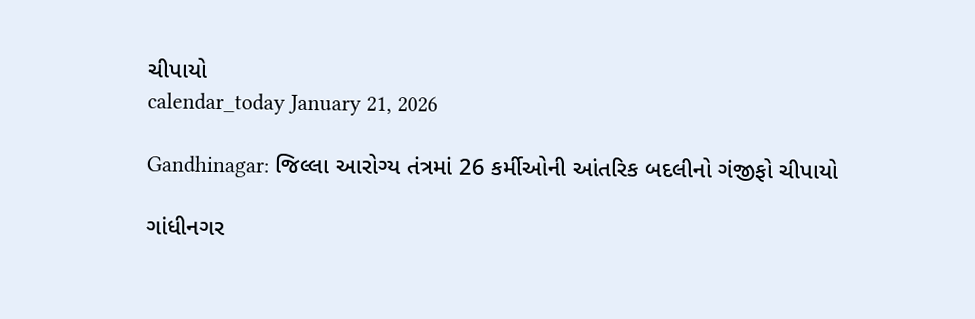ચીપાયો
calendar_today January 21, 2026

Gandhinagar: જિલ્લા આરોગ્ય તંત્રમાં 26 કર્મીઓની આંતરિક બદલીનો ગંજીફો ચીપાયો

ગાંધીનગર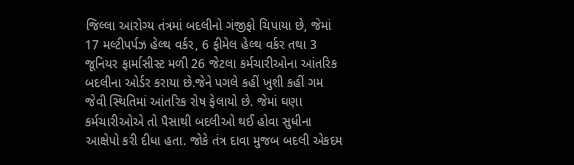જિલ્લા આરોગ્ય તંત્રમાં બદલીનો ગંજીફો ચિપાયા છે, જેમાં 17 મલ્ટીપર્પઝ હેલ્થ વર્કર, 6 ફીમેલ હેલ્થ વર્કર તથા 3 જૂનિયર ફાર્માસીસ્ટ મળી 26 જેટલા કર્મચારીઓના આંતરિક બદલીના ઓર્ડર કરાયા છે.જેને પગલે કહીં ખુશી કહીં ગમ જેવી સ્થિતિમાં આંતરિક રોષ ફેલાયો છે. જેમાં ઘણા કર્મચારીઓએ તો પૈસાથી બદલીઓ થઈ હોવા સુધીના આક્ષેપો કરી દીધા હતા. જોકે તંત્ર દાવા મુજબ બદલી એકદમ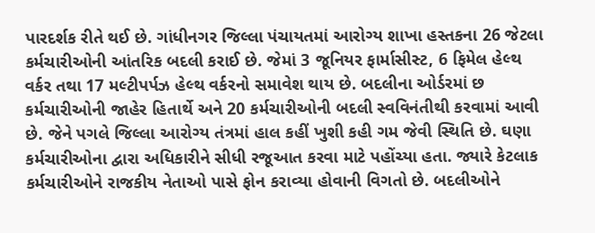પારદર્શક રીતે થઈ છે. ગાંધીનગર જિલ્લા પંચાયતમાં આરોગ્ય શાખા હસ્તકના 26 જેટલા કર્મચારીઓની આંતરિક બદલી કરાઈ છે. જેમાં 3 જૂનિયર ફાર્માસીસ્ટ, 6 ફિમેલ હેલ્થ વર્કર તથા 17 મલ્ટીપર્પઝ હેલ્થ વર્કરનો સમાવેશ થાય છે. બદલીના ઓર્ડરમાં છ કર્મચારીઓની જાહેર હિતાર્થે અને 20 કર્મચારીઓની બદલી સ્વવિનંતીથી કરવામાં આવી છે. જેને પગલે જિલ્લા આરોગ્ય તંત્રમાં હાલ કહીં ખુશી કહી ગમ જેવી સ્થિતિ છે. ઘણા કર્મચારીઓના દ્વારા અધિકારીને સીધી રજૂઆત કરવા માટે પહોંચ્યા હતા. જ્યારે કેટલાક કર્મચારીઓને રાજકીય નેતાઓ પાસે ફોન કરાવ્યા હોવાની વિગતો છે. બદલીઓને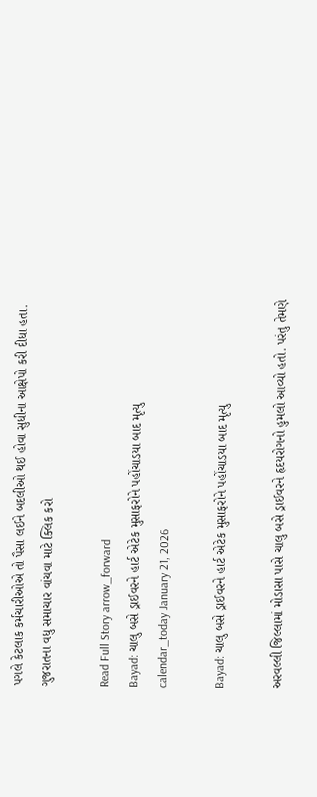પગલે કેટલાક કર્મચારીઓએ તો પૈસા લઈને બદલીઓ થઈ હોવા સુધીના આક્ષેપો કરી દીધા હતા. ગુજરાતના વધુ સમાચાર વાંચવા માટે ક્લિક કરો

Read Full Story arrow_forward
Bayad: ચાલુ બસે ડ્રાઈવરને હાર્ટ એટેક મુસાફરોને પહોંચાડયા બાદ મૃત્યુ
calendar_today January 21, 2026

Bayad: ચાલુ બસે ડ્રાઈવરને હાર્ટ એટેક મુસાફરોને પહોંચાડયા બાદ મૃત્યુ

અરવલ્લી જિલ્લામાં મોડાસા પાસે ચાલુ બસે ડ્રાઈવરને હૃદયરોગનો હુમલો આવ્યો હતો. પરંતુ તેમણે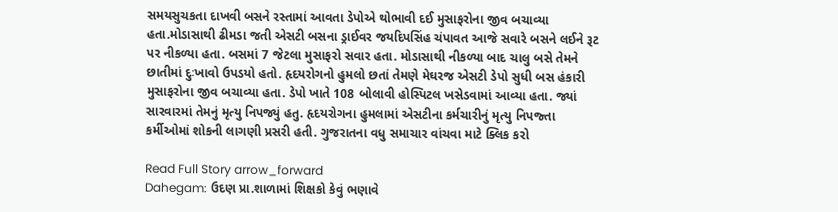સમયસુચકતા દાખવી બસને રસ્તામાં આવતા ડેપોએ થોભાવી દઈ મુસાફરોના જીવ બચાવ્યા હતા.મોડાસાથી ઢીમડા જતી એસટી બસના ડ્રાઈવર જયદિપસિંહ ચંપાવત આજે સવારે બસને લઈને રૂટ પર નીકળ્યા હતા. બસમાં 7 જેટલા મુસાફરો સવાર હતા. મોડાસાથી નીકળ્યા બાદ ચાલુ બસે તેમને છાતીમાં દુઃખાવો ઉપડયો હતો. હૃદયરોગનો હુમલો છતાં તેમણે મેઘરજ એસટી ડેપો સુધી બસ હંકારી મુસાફરોના જીવ બચાવ્યા હતા. ડેપો ખાતે 108 બોલાવી હોસ્પિટલ ખસેડવામાં આવ્યા હતા. જ્યાં સારવારમાં તેમનું મૃત્યુ નિપજ્યું હતુ. હૃદયરોગના હુમલામાં એસટીના કર્મચારીનું મૃત્યુ નિપજ્તા કર્મીઓમાં શોકની લાગણી પ્રસરી હતી. ગુજરાતના વધુ સમાચાર વાંચવા માટે ક્લિક કરો

Read Full Story arrow_forward
Dahegam: ઉદણ પ્રા.શાળામાં શિક્ષકો કેવું ભણાવે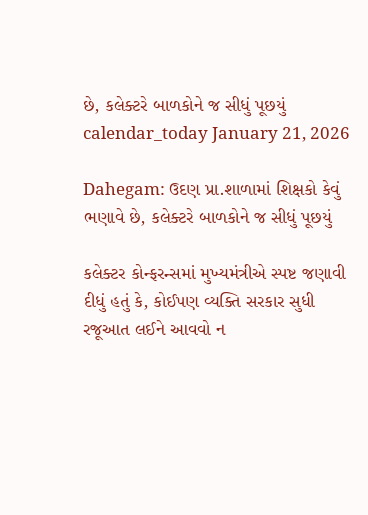છે, કલેક્ટરે બાળકોને જ સીધું પૂછયું
calendar_today January 21, 2026

Dahegam: ઉદણ પ્રા.શાળામાં શિક્ષકો કેવું ભણાવે છે, કલેક્ટરે બાળકોને જ સીધું પૂછયું

કલેક્ટર કોન્ફરન્સમાં મુખ્યમંત્રીએ સ્પષ્ટ જણાવી દીધું હતું કે, કોઈપણ વ્યક્તિ સરકાર સુધી રજૂઆત લઈને આવવો ન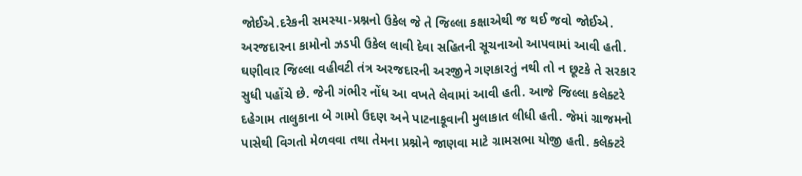જોઈએ.દરેકની સમસ્યા-પ્રશ્નનો ઉકેલ જે તે જિલ્લા કક્ષાએથી જ થઈ જવો જોઈએ. અરજદારના કામોનો ઝડપી ઉકેલ લાવી દેવા સહિતની સૂચનાઓ આપવામાં આવી હતી. ઘણીવાર જિલ્લા વહીવટી તંત્ર અરજદારની અરજીને ગણકારતું નથી તો ન છૂટકે તે સરકાર સુધી પહોંચે છે. જેની ગંભીર નોંધ આ વખતે લેવામાં આવી હતી. આજે જિલ્લા કલેક્ટરે દહેગામ તાલુકાના બે ગામો ઉદણ અને પાટનાકૂવાની મુલાકાત લીધી હતી. જેમાં ગ્રાજમનો પાસેથી વિગતો મેળવવા તથા તેમના પ્રશ્નોને જાણવા માટે ગ્રામસભા યોજી હતી. કલેક્ટરે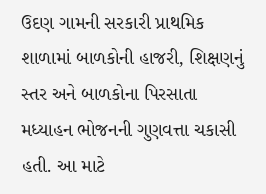ઉદણ ગામની સરકારી પ્રાથમિક શાળામાં બાળકોની હાજરી, શિક્ષણનું સ્તર અને બાળકોના પિરસાતા મધ્યાહન ભોજનની ગુણવત્તા ચકાસી હતી. આ માટે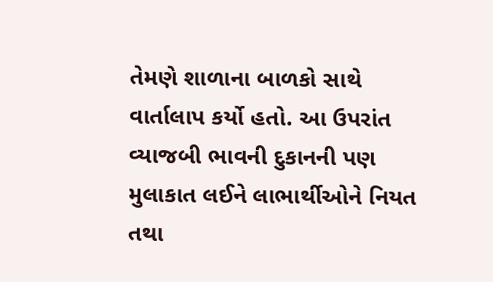તેમણે શાળાના બાળકો સાથે વાર્તાલાપ કર્યો હતો. આ ઉપરાંત વ્યાજબી ભાવની દુકાનની પણ મુલાકાત લઈને લાભાર્થીઓને નિયત તથા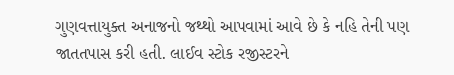ગુણવત્તાયુક્ત અનાજનો જથ્થો આપવામાં આવે છે કે નહિ તેની પણ જાતતપાસ કરી હતી. લાઈવ સ્ટોક રજીસ્ટરને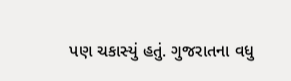પણ ચકાસ્યું હતું. ગુજરાતના વધુ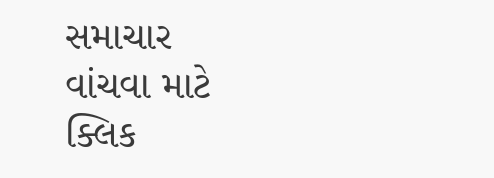સમાચાર વાંચવા માટે ક્લિક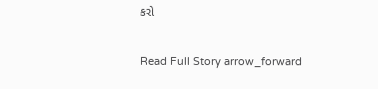કરો

Read Full Story arrow_forward